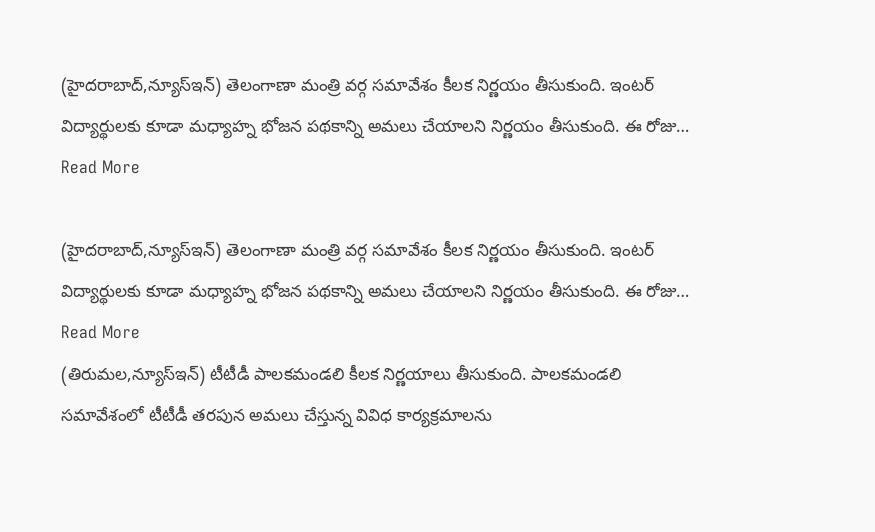(హైదరాబాద్,న్యూస్ఇన్) తెలంగాణా మంత్రి వర్గ సమావేశం కీలక నిర్ణయం తీసుకుంది. ఇంటర్ విద్యార్థులకు కూడా మధ్యాహ్న భోజన పథకాన్ని అమలు చేయాలని నిర్ణయం తీసుకుంది. ఈ రోజు…
Read More

(హైదరాబాద్,న్యూస్ఇన్) తెలంగాణా మంత్రి వర్గ సమావేశం కీలక నిర్ణయం తీసుకుంది. ఇంటర్ విద్యార్థులకు కూడా మధ్యాహ్న భోజన పథకాన్ని అమలు చేయాలని నిర్ణయం తీసుకుంది. ఈ రోజు…
Read More
(తిరుమల,న్యూస్ఇన్) టీటీడీ పాలకమండలి కీలక నిర్ణయాలు తీసుకుంది. పాలకమండలి సమావేశంలో టీటీడీ తరపున అమలు చేస్తున్న వివిధ కార్యక్రమాలను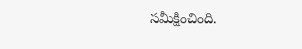సమీక్షించింది.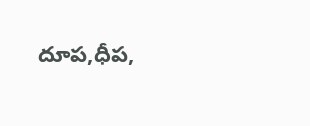దూప,ధీప,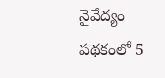నైవేద్యం పథకంలో 5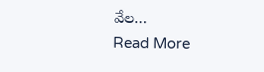వేల…
Read More